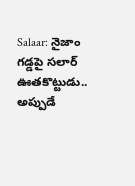Salaar: నైజాం గడ్డపై సలార్ ఊతకొట్టుడు.. అప్పుడే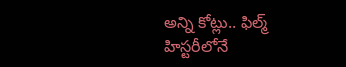అన్ని కోట్లు.. ఫిల్మ్ హిస్టరీలోనే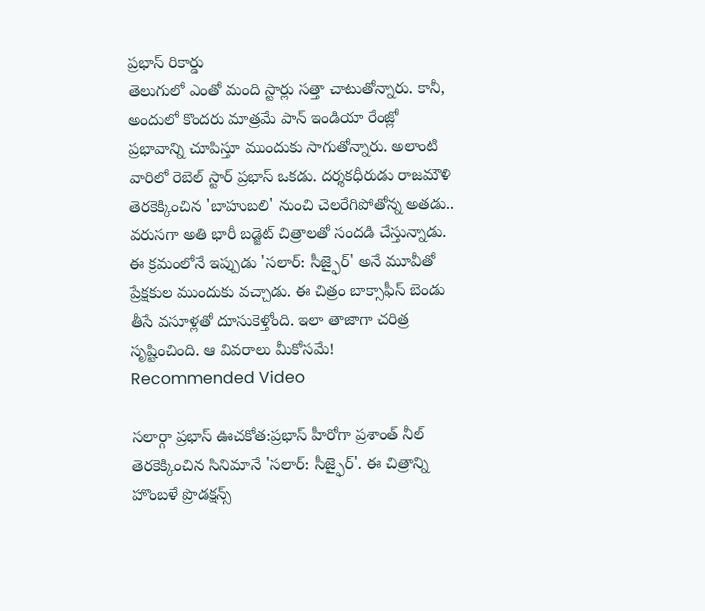ప్రభాస్ రికార్డు
తెలుగులో ఎంతో మంది స్టార్లు సత్తా చాటుతోన్నారు. కానీ, అందులో కొందరు మాత్రమే పాన్ ఇండియా రేంజ్లో ప్రభావాన్ని చూపిస్తూ ముందుకు సాగుతోన్నారు. అలాంటి వారిలో రెబెల్ స్టార్ ప్రభాస్ ఒకడు. దర్శకధీరుడు రాజమౌళి తెరకెక్కించిన 'బాహుబలి' నుంచి చెలరేగిపోతోన్న అతడు.. వరుసగా అతి భారీ బడ్జెట్ చిత్రాలతో సందడి చేస్తున్నాడు. ఈ క్రమంలోనే ఇప్పుడు 'సలార్: సీజ్ఫైర్' అనే మూవీతో ప్రేక్షకుల ముందుకు వచ్చాడు. ఈ చిత్రం బాక్సాఫీస్ బెండు తీసే వసూళ్లతో దూసుకెళ్తోంది. ఇలా తాజాగా చరిత్ర సృష్టించింది. ఆ వివరాలు మీకోసమే!
Recommended Video

సలార్గా ప్రభాస్ ఊచకోత:ప్రభాస్ హీరోగా ప్రశాంత్ నీల్ తెరకెక్కించిన సినిమానే 'సలార్: సీజ్ఫైర్'. ఈ చిత్రాన్ని హొంబళే ప్రొడక్షన్స్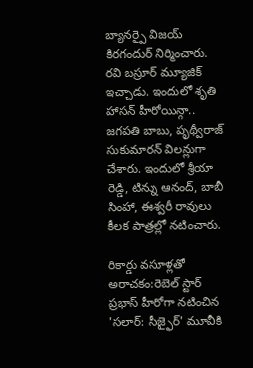బ్యానర్పై విజయ్ కిరగందుర్ నిర్మించారు. రవి బస్రూర్ మ్యూజిక్ ఇచ్చాడు. ఇందులో శృతి హాసన్ హీరోయిన్గా.. జగపతి బాబు, పృథ్వీరాజ్ సుకుమారన్ విలన్లుగా చేశారు. ఇందులో శ్రీయా రెడ్డి, టిన్ను ఆనంద్, బాబీ సింహా, ఈశ్వరీ రావులు కీలక పాత్రల్లో నటించారు.

రికార్డు వసూళ్లతో అరాచకం:రెబెల్ స్టార్ ప్రభాస్ హీరోగా నటించిన 'సలార్: సీజ్ఫైర్' మూవీకి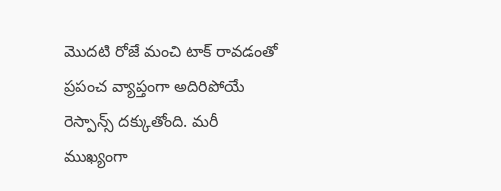మొదటి రోజే మంచి టాక్ రావడంతో ప్రపంచ వ్యాప్తంగా అదిరిపోయే రెస్పాన్స్ దక్కుతోంది. మరీ ముఖ్యంగా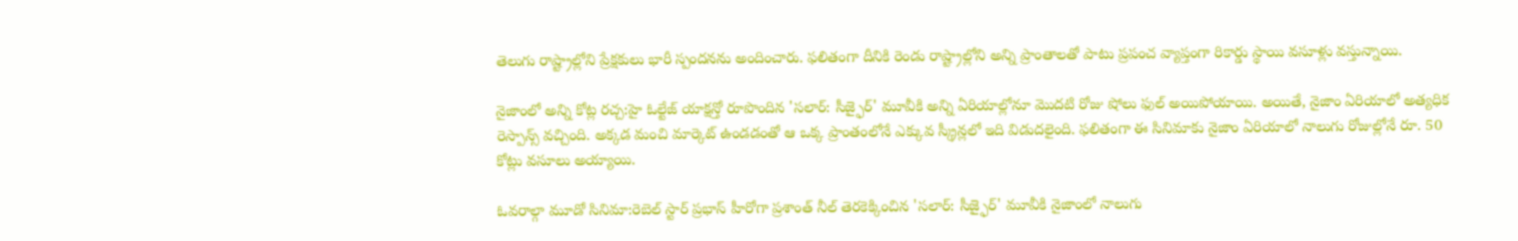తెలుగు రాష్ట్రాల్లోని ప్రేక్షకులు భారీ స్పందనను అందించారు. ఫలితంగా దీనికి రెండు రాష్ట్రాల్లోని అన్ని ప్రాంతాలతో పాటు ప్రపంచ వ్యాప్తంగా రికార్డు స్థాయి వసూళ్లు వస్తున్నాయి.

నైజాంలో అన్ని కోట్ల రచ్చ:హై ఓల్టేజ్ యాక్షన్తో రూపొందిన 'సలార్: సీజ్ఫైర్' మూవీకి అన్ని ఏరియాల్లోనూ మొదటి రోజు షోలు ఫుల్ అయిపోయాయి. అయితే, నైజాం ఏరియాలో అత్యధిక రెస్పాన్స్ వచ్చింది. అక్కడ మంచి మార్కెట్ ఉండడంతో ఆ ఒక్క ప్రాంతంలోనే ఎక్కువ స్క్రీన్లలో ఇది విడుదలైంది. ఫలితంగా ఈ సినిమాకు నైజాం ఏరియాలో నాలుగు రోజుల్లోనే రూ. 50 కోట్లు వసూలు అయ్యాయి.

ఓవరాల్గా మూడో సినిమా:రెబెల్ స్టార్ ప్రభాస్ హీరోగా ప్రశాంత్ నీల్ తెరకెక్కించిన 'సలార్: సీజ్ఫైర్' మూవీకి నైజాంలో నాలుగు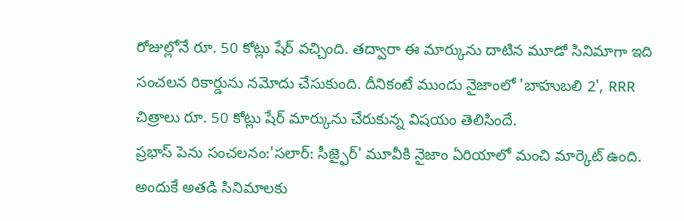రోజుల్లోనే రూ. 50 కోట్లు షేర్ వచ్చింది. తద్వారా ఈ మార్కును దాటిన మూడో సినిమాగా ఇది సంచలన రికార్డును నమోదు చేసుకుంది. దీనికంటే ముందు నైజాంలో 'బాహుబలి 2', RRR చిత్రాలు రూ. 50 కోట్లు షేర్ మార్కును చేరుకున్న విషయం తెలిసిందే.
ప్రభాస్ పెను సంచలనం:'సలార్: సీజ్ఫైర్' మూవీకి నైజాం ఏరియాలో మంచి మార్కెట్ ఉంది. అందుకే అతడి సినిమాలకు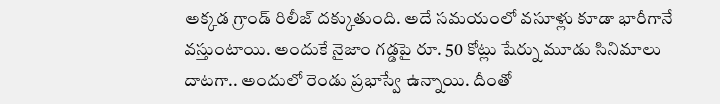అక్కడ గ్రాండ్ రిలీజ్ దక్కుతుంది. అదే సమయంలో వసూళ్లు కూడా భారీగానే వస్తుంటాయి. అందుకే నైజాం గడ్డపై రూ. 50 కోట్లు షేర్ను మూడు సినిమాలు దాటగా.. అందులో రెండు ప్రభాస్వే ఉన్నాయి. దీంతో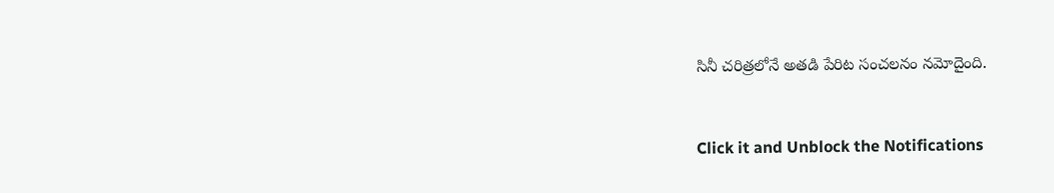సినీ చరిత్రలోనే అతడి పేరిట సంచలనం నమోదైంది.


Click it and Unblock the Notifications